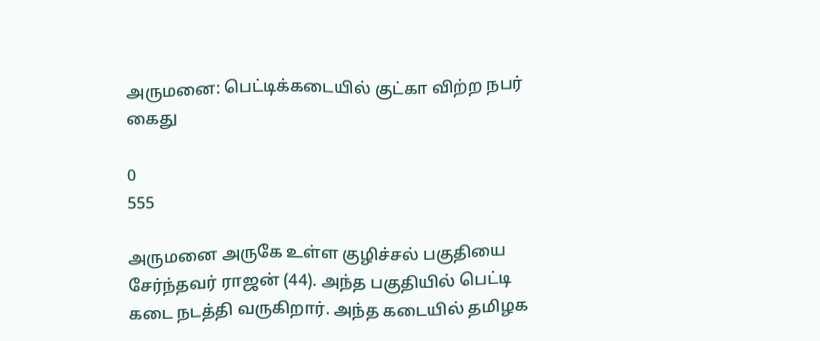அருமனை: பெட்டிக்கடையில் குட்கா விற்ற நபர் கைது

0
555

அருமனை அருகே உள்ள குழிச்சல் பகுதியை சேர்ந்தவர் ராஜன் (44). அந்த பகுதியில் பெட்டி கடை நடத்தி வருகிறார். அந்த கடையில் தமிழக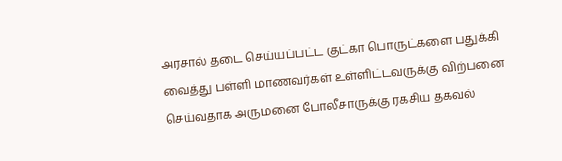அரசால் தடை செய்யப்பட்ட குட்கா பொருட்களை பதுக்கி வைத்து பள்ளி மாணவர்கள் உள்ளிட்டவருக்கு விற்பனை செய்வதாக அருமனை போலீசாருக்கு ரகசிய தகவல்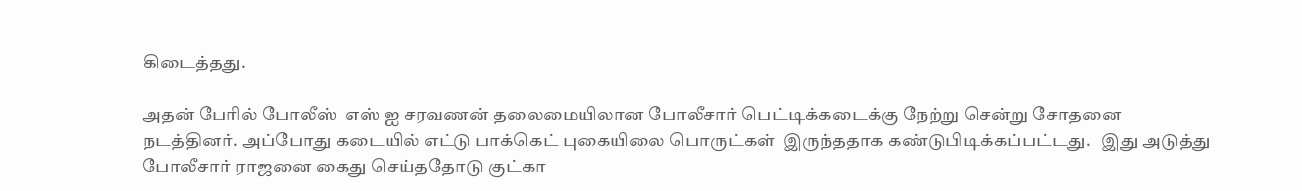கிடைத்தது.

அதன் பேரில் போலீஸ்  எஸ் ஐ சரவணன் தலைமையிலான போலீசார் பெட்டிக்கடைக்கு நேற்று சென்று சோதனை நடத்தினர். அப்போது கடையில் எட்டு பாக்கெட் புகையிலை பொருட்கள்  இருந்ததாக கண்டுபிடிக்கப்பட்டது.   இது அடுத்து போலீசார் ராஜனை கைது செய்ததோடு குட்கா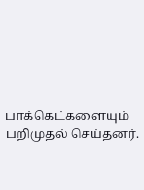பாக்கெட்களையும் பறிமுதல் செய்தனர்.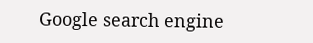Google search engine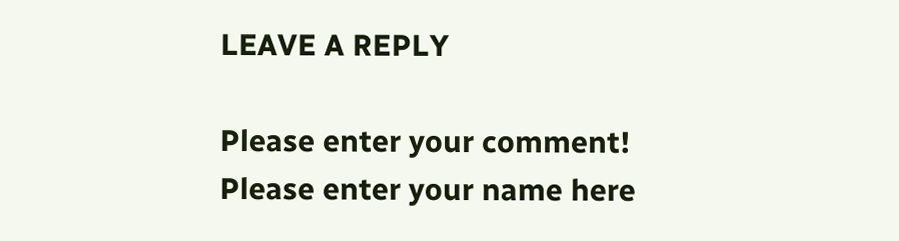LEAVE A REPLY

Please enter your comment!
Please enter your name here